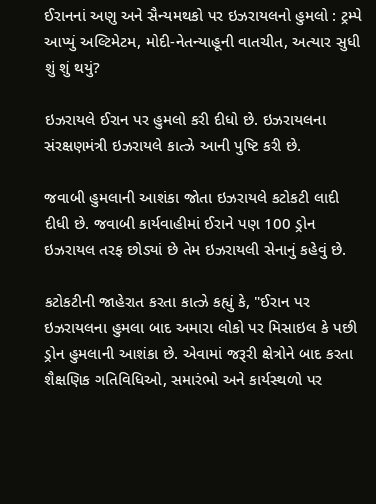ઈરાનનાં અણુ અને સૈન્યમથકો પર ઇઝરાયલનો હુમલો : ટ્રમ્પે આપ્યું અલ્ટિમેટમ, મોદી-નેતન્યાહૂની વાતચીત, અત્યાર સુધી શું શું થયું?

ઇઝરાયલે ઈરાન પર હુમલો કરી દીધો છે. ઇઝરાયલના સંરક્ષણમંત્રી ઇઝરાયલે કાત્ઝે આની પુષ્ટિ કરી છે.

જવાબી હુમલાની આશંકા જોતા ઇઝરાયલે કટોકટી લાદી દીધી છે. જવાબી કાર્યવાહીમાં ઈરાને પણ 100 ડ્રોન ઇઝરાયલ તરફ છોડ્યાં છે તેમ ઇઝરાયલી સેનાનું કહેવું છે.

કટોકટીની જાહેરાત કરતા કાત્ઝે કહ્યું કે, "ઈરાન પર ઇઝરાયલના હુમલા બાદ અમારા લોકો પર મિસાઇલ કે પછી ડ્રોન હુમલાની આશંકા છે. એવામાં જરૂરી ક્ષેત્રોને બાદ કરતા શૈક્ષણિક ગતિવિધિઓ, સમારંભો અને કાર્યસ્થળો પર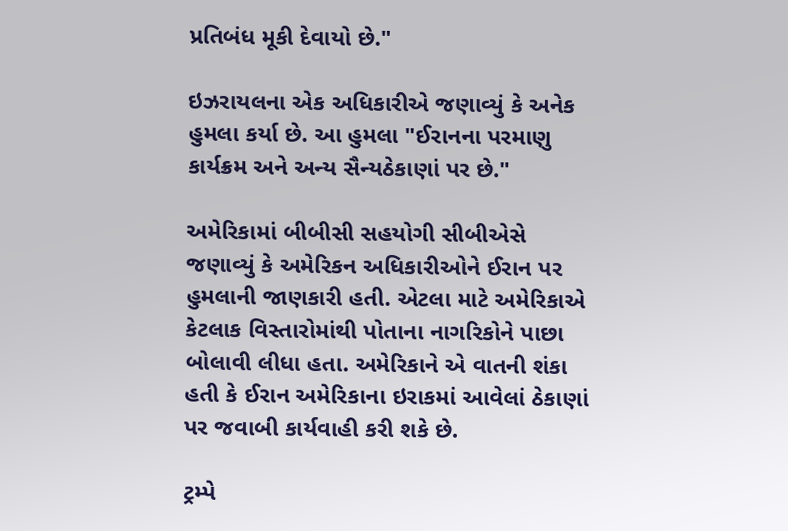પ્રતિબંધ મૂકી દેવાયો છે."

ઇઝરાયલના એક અધિકારીએ જણાવ્યું કે અનેક હુમલા કર્યા છે. આ હુમલા "ઈરાનના પરમાણુ કાર્યક્રમ અને અન્ય સૈન્યઠેકાણાં પર છે."

અમેરિકામાં બીબીસી સહયોગી સીબીએસે જણાવ્યું કે અમેરિકન અધિકારીઓને ઈરાન પર હુમલાની જાણકારી હતી. એટલા માટે અમેરિકાએ કેટલાક વિસ્તારોમાંથી પોતાના નાગરિકોને પાછા બોલાવી લીધા હતા. અમેરિકાને એ વાતની શંકા હતી કે ઈરાન અમેરિકાના ઇરાકમાં આવેલાં ઠેકાણાં પર જવાબી કાર્યવાહી કરી શકે છે.

ટ્રમ્પે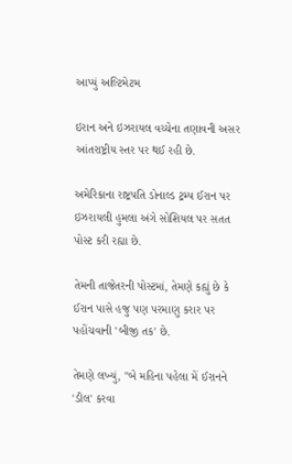આપ્યું અલ્ટિમેટમ

ઇરાન અને ઇઝરાયલ વચ્ચેના તણાવની અસર આંતરાષ્ટ્રીય સ્તર પર થઈ રહી છે.

અમેરિકાના રાષ્ટ્રપતિ ડોનાલ્ડ ટ્રમ્પ ઈરાન પર ઇઝરાયલી હુમલા અંગે સોશિયલ પર સતત પોસ્ટ કરી રહ્યા છે.

તેમની તાજેતરની પોસ્ટમાં, તેમણે કહ્યું છે કે ઈરાન પાસે હજુ પણ પરમાણુ કરાર પર પહોંચવાની 'બીજી તક' છે.

તેમણે લખ્યું, "બે મહિના પહેલા મેં ઈરાનને 'ડીલ' કરવા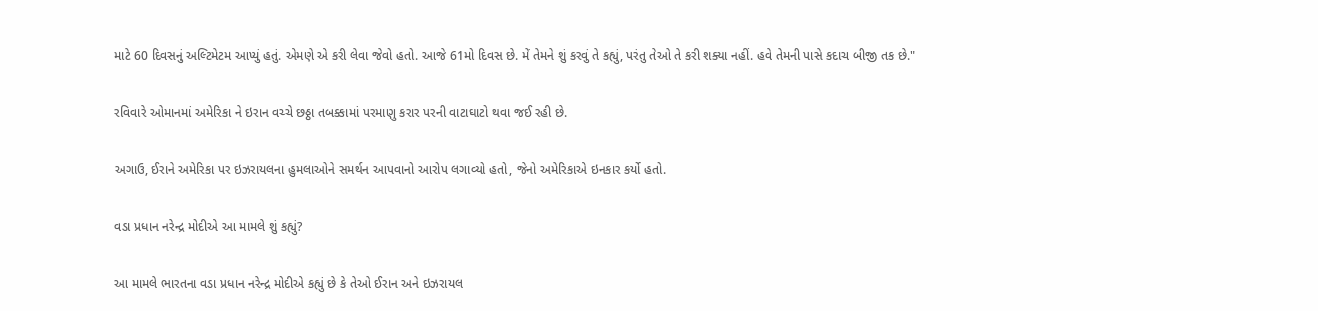માટે 60 દિવસનું અલ્ટિમેટમ આપ્યું હતું. એમણે એ કરી લેવા જેવો હતો. આજે 61મો દિવસ છે. મેં તેમને શું કરવું તે કહ્યું, પરંતુ તેઓ તે કરી શક્યા નહીં. હવે તેમની પાસે કદાચ બીજી તક છે."

રવિવારે ઓમાનમાં અમેરિકા ને ઇરાન વચ્ચે છઠ્ઠા તબક્કામાં પરમાણુ કરાર પરની વાટાઘાટો થવા જઈ રહી છે.

અગાઉ, ઈરાને અમેરિકા પર ઇઝરાયલના હુમલાઓને સમર્થન આપવાનો આરોપ લગાવ્યો હતો, જેનો અમેરિકાએ ઇનકાર કર્યો હતો.

વડા પ્રધાન નરેન્દ્ર મોદીએ આ મામલે શું કહ્યું?

આ મામલે ભારતના વડા પ્રધાન નરેન્દ્ર મોદીએ કહ્યું છે કે તેઓ ઈરાન અને ઇઝરાયલ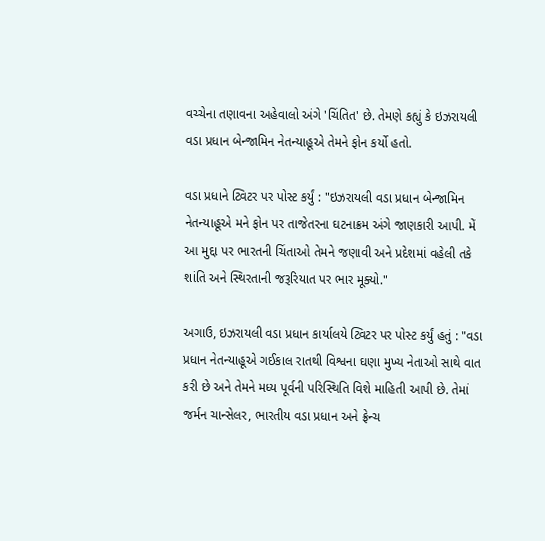વચ્ચેના તણાવના અહેવાલો અંગે 'ચિંતિત' છે. તેમણે કહ્યું કે ઇઝરાયલી વડા પ્રધાન બેન્જામિન નેતન્યાહૂએ તેમને ફોન કર્યો હતો.

વડા પ્રધાને ટ્વિટર પર પોસ્ટ કર્યું : "ઇઝરાયલી વડા પ્રધાન બેન્જામિન નેતન્યાહૂએ મને ફોન પર તાજેતરના ઘટનાક્રમ અંગે જાણકારી આપી. મેં આ મુદ્દા પર ભારતની ચિંતાઓ તેમને જણાવી અને પ્રદેશમાં વહેલી તકે શાંતિ અને સ્થિરતાની જરૂરિયાત પર ભાર મૂક્યો."

અગાઉ, ઇઝરાયલી વડા પ્રધાન કાર્યાલયે ટ્વિટર પર પોસ્ટ કર્યું હતું : "વડા પ્રધાન નેતન્યાહૂએ ગઈકાલ રાતથી વિશ્વના ઘણા મુખ્ય નેતાઓ સાથે વાત કરી છે અને તેમને મધ્ય પૂર્વની પરિસ્થિતિ વિશે માહિતી આપી છે. તેમાં જર્મન ચાન્સેલર, ભારતીય વડા પ્રધાન અને ફ્રેન્ચ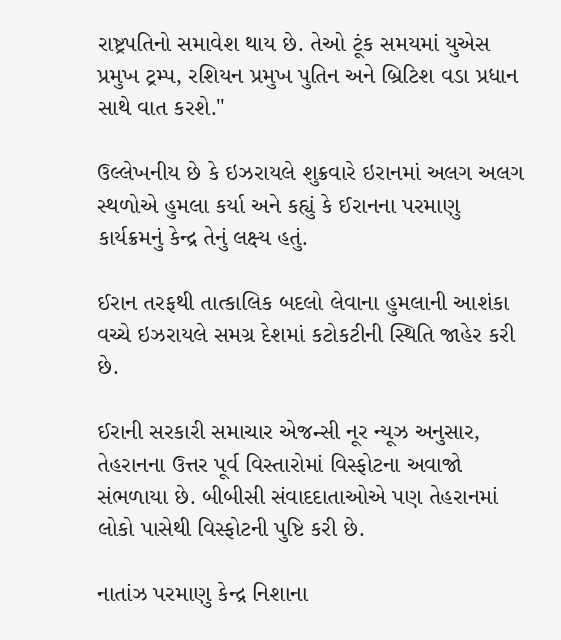રાષ્ટ્રપતિનો સમાવેશ થાય છે. તેઓ ટૂંક સમયમાં યુએસ પ્રમુખ ટ્રમ્પ, રશિયન પ્રમુખ પુતિન અને બ્રિટિશ વડા પ્રધાન સાથે વાત કરશે."

ઉલ્લેખનીય છે કે ઇઝરાયલે શુક્રવારે ઇરાનમાં અલગ અલગ સ્થળોએ હુમલા કર્યા અને કહ્યું કે ઈરાનના પરમાણુ કાર્યક્રમનું કેન્દ્ર તેનું લક્ષ્ય હતું.

ઈરાન તરફથી તાત્કાલિક બદલો લેવાના હુમલાની આશંકા વચ્ચે ઇઝરાયલે સમગ્ર દેશમાં કટોકટીની સ્થિતિ જાહેર કરી છે.

ઈરાની સરકારી સમાચાર એજન્સી નૂર ન્યૂઝ અનુસાર, તેહરાનના ઉત્તર પૂર્વ વિસ્તારોમાં વિસ્ફોટના અવાજો સંભળાયા છે. બીબીસી સંવાદદાતાઓએ પણ તેહરાનમાં લોકો પાસેથી વિસ્ફોટની પુષ્ટિ કરી છે.

નાતાંઝ પરમાણુ કેન્દ્ર નિશાના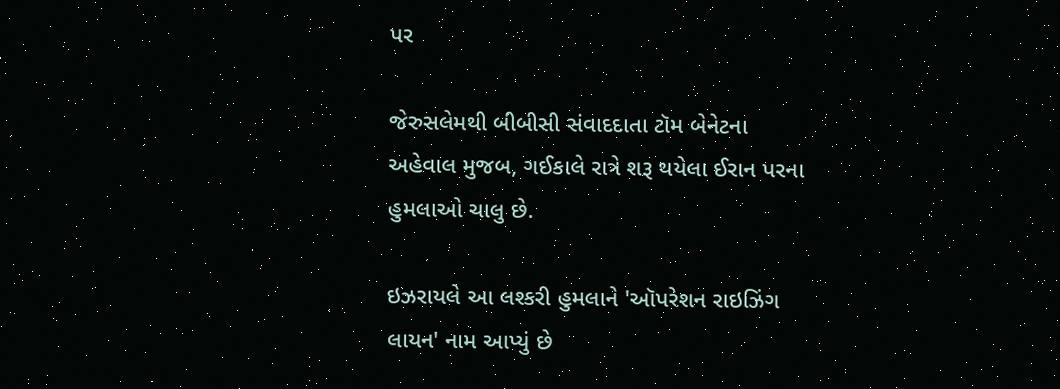પર

જેરુસલેમથી બીબીસી સંવાદદાતા ટૉમ બેનેટના અહેવાલ મુજબ, ગઈકાલે રાત્રે શરૂ થયેલા ઈરાન પરના હુમલાઓ ચાલુ છે.

ઇઝરાયલે આ લશ્કરી હુમલાને 'ઑપરેશન રાઇઝિંગ લાયન' નામ આપ્યું છે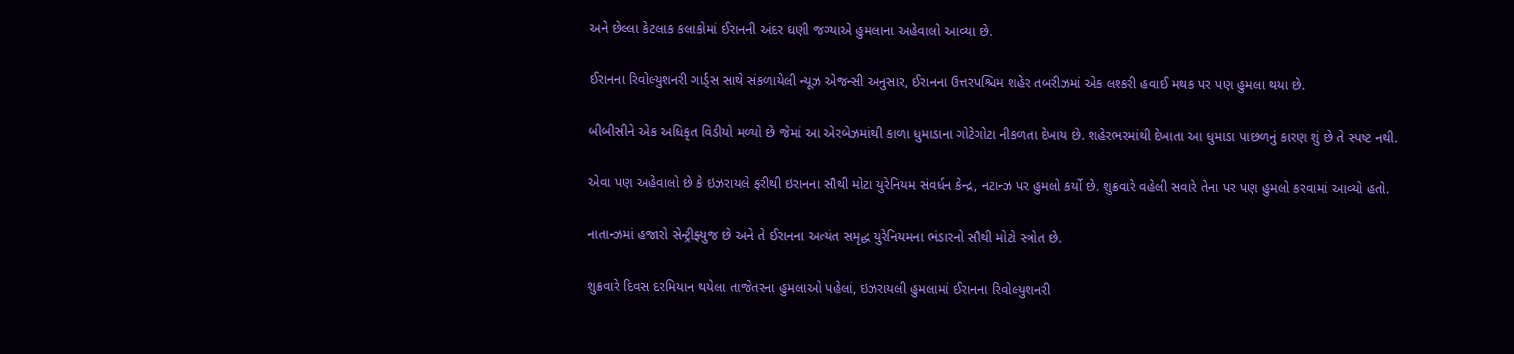અને છેલ્લા કેટલાક કલાકોમાં ઈરાનની અંદર ઘણી જગ્યાએ હુમલાના અહેવાલો આવ્યા છે.

ઈરાનના રિવોલ્યુશનરી ગાર્ડ્સ સાથે સંકળાયેલી ન્યૂઝ એજન્સી અનુસાર, ઈરાનના ઉત્તરપશ્ચિમ શહેર તબરીઝમાં એક લશ્કરી હવાઈ મથક પર પણ હુમલા થયા છે.

બીબીસીને એક અધિકૃત વિડીયો મળ્યો છે જેમાં આ એરબેઝમાંથી કાળા ધુમાડાના ગોટેગોટા નીકળતા દેખાય છે. શહેરભરમાંથી દેખાતા આ ધુમાડા પાછળનું કારણ શું છે તે સ્પષ્ટ નથી.

એવા પણ અહેવાલો છે કે ઇઝરાયલે ફરીથી ઇરાનના સૌથી મોટા યુરેનિયમ સંવર્ધન કેન્દ્ર, નટાન્ઝ પર હુમલો કર્યો છે. શુક્રવારે વહેલી સવારે તેના પર પણ હુમલો કરવામાં આવ્યો હતો.

નાતાન્ઝમાં હજારો સેન્ટ્રીફ્યુજ છે અને તે ઈરાનના અત્યંત સમૃદ્ધ યુરેનિયમના ભંડારનો સૌથી મોટો સ્ત્રોત છે.

શુક્રવારે દિવસ દરમિયાન થયેલા તાજેતરના હુમલાઓ પહેલાં, ઇઝરાયલી હુમલામાં ઈરાનના રિવોલ્યુશનરી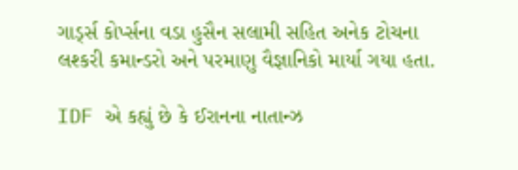ગાર્ડ્સ કોર્પ્સના વડા હુસૈન સલામી સહિત અનેક ટોચના લશ્કરી કમાન્ડરો અને પરમાણુ વૈજ્ઞાનિકો માર્યા ગયા હતા.

IDF એ કહ્યું છે કે ઈરાનના નાતાન્ઝ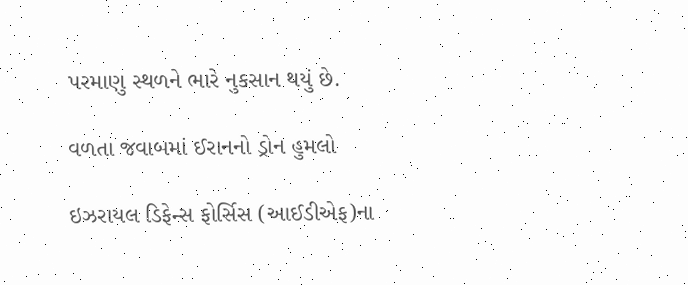પરમાણુ સ્થળને ભારે નુકસાન થયું છે.

વળતા જવાબમાં ઈરાનનો ડ્રોન હુમલો

ઇઝરાયલ ડિફેન્સ ફોર્સિસ (આઈડીએફ)ના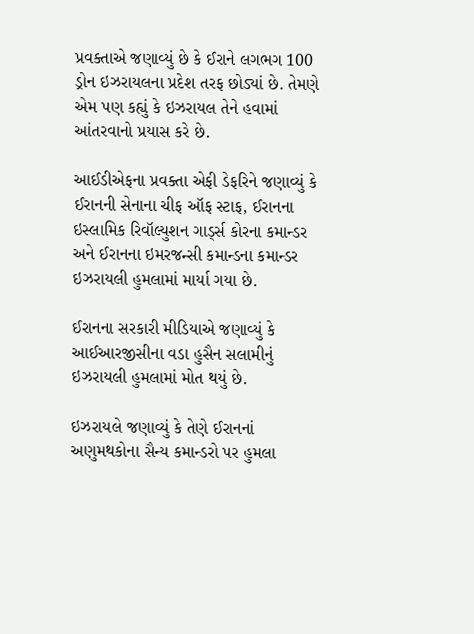પ્રવક્તાએ જણાવ્યું છે કે ઈરાને લગભગ 100 ડ્રોન ઇઝરાયલના પ્રદેશ તરફ છોડ્યાં છે. તેમણે એમ પણ કહ્યું કે ઇઝરાયલ તેને હવામાં આંતરવાનો પ્રયાસ કરે છે.

આઈડીએફના પ્રવક્તા એફી ડેફરિને જણાવ્યું કે ઈરાનની સેનાના ચીફ ઑફ સ્ટાફ, ઈરાનના ઇસ્લામિક રિવૉલ્યુશન ગાર્ડ્સ કોરના કમાન્ડર અને ઈરાનના ઇમરજન્સી કમાન્ડના કમાન્ડર ઇઝરાયલી હુમલામાં માર્યા ગયા છે.

ઈરાનના સરકારી મીડિયાએ જણાવ્યું કે આઈઆરજીસીના વડા હુસૈન સલામીનું ઇઝરાયલી હુમલામાં મોત થયું છે.

ઇઝરાયલે જણાવ્યું કે તેણે ઈરાનનાં અણુમથકોના સૈન્ય કમાન્ડરો પર હુમલા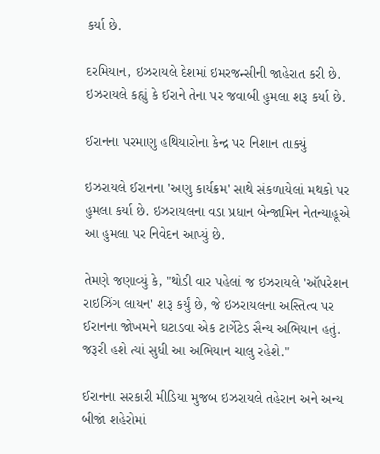કર્યા છે.

દરમિયાન, ઇઝરાયલે દેશમાં ઇમરજન્સીની જાહેરાત કરી છે. ઇઝરાયલે કહ્યું કે ઈરાને તેના પર જવાબી હુમલા શરૂ કર્યા છે.

ઈરાનના પરમાણુ હથિયારોના કેન્દ્ર પર નિશાન તાક્યું

ઇઝરાયલે ઈરાનના 'અણુ કાર્યક્રમ' સાથે સંકળાયેલાં મથકો પર હુમલા કર્યા છે. ઇઝરાયલના વડા પ્રધાન બેન્જામિન નેતન્યાહૂએ આ હુમલા પર નિવેદન આપ્યું છે.

તેમણે જણાવ્યું કે, "થોડી વાર પહેલાં જ ઇઝરાયલે 'ઑપરેશન રાઇઝિંગ લાયન' શરૂ કર્યું છે, જે ઇઝરાયલના અસ્તિત્વ પર ઈરાનના જોખમને ઘટાડવા એક ટાર્ગેટેડ સૈન્ય અભિયાન હતું. જરૂરી હશે ત્યાં સુધી આ અભિયાન ચાલુ રહેશે."

ઈરાનના સરકારી મીડિયા મુજબ ઇઝરાયલે તહેરાન અને અન્ય બીજાં શહેરોમાં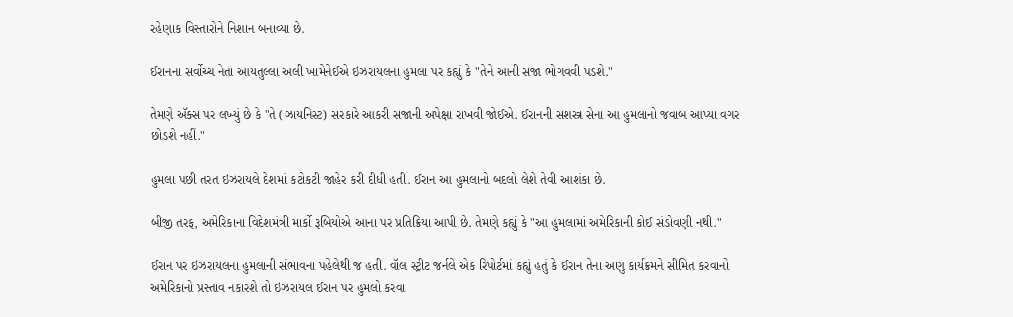રહેણાક વિસ્તારોને નિશાન બનાવ્યા છે.

ઈરાનના સર્વોચ્ચ નેતા આયતુલ્લા અલી ખામેનેઈએ ઇઝરાયલના હુમલા પર કહ્યું કે "તેને આની સજા ભોગવવી પડશે."

તેમણે ઍક્સ પર લખ્યું છે કે "તે (ઝાયનિસ્ટ) સરકારે આકરી સજાની અપેક્ષા રાખવી જોઈએ. ઈરાનની સશસ્ત્ર સેના આ હુમલાનો જવાબ આપ્યા વગર છોડશે નહીં."

હુમલા પછી તરત ઇઝરાયલે દેશમાં કટોકટી જાહેર કરી દીધી હતી. ઈરાન આ હુમલાનો બદલો લેશે તેવી આશંકા છે.

બીજી તરફ, અમેરિકાના વિદેશમંત્રી માર્કો રૂબિયોએ આના પર પ્રતિક્રિયા આપી છે. તેમણે કહ્યું કે "આ હુમલામાં અમેરિકાની કોઈ સંડોવણી નથી."

ઈરાન પર ઇઝરાયલના હુમલાની સંભાવના પહેલેથી જ હતી. વૉલ સ્ટ્રીટ જર્નલે એક રિપોર્ટમાં કહ્યું હતું કે ઈરાન તેના અણુ કાર્યક્રમને સીમિત કરવાનો અમેરિકાનો પ્રસ્તાવ નકારશે તો ઇઝરાયલ ઈરાન પર હુમલો કરવા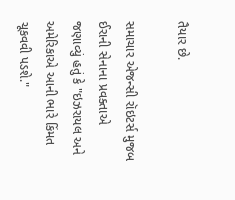તૈયાર છે.

સમાચાર એજન્સી રૉઇટર્સ મુજબ ઈરાની સેનાના પ્રવક્તાએ જણાવ્યું હતું કે "ઇઝરાયલ અને અમેરિકાએ આની ભારે કિંમત ચૂકવવી પડશે."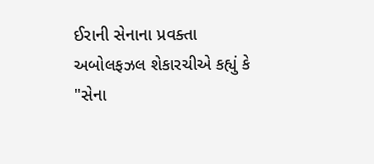ઈરાની સેનાના પ્રવક્તા અબોલફઝલ શેકારચીએ કહ્યું કે "સેના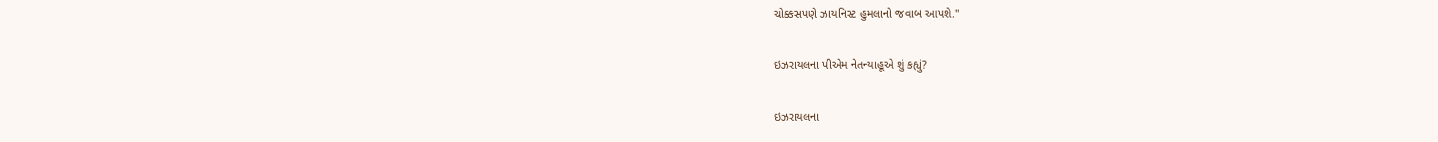ચોક્કસપણે ઝાયનિસ્ટ હુમલાનો જવાબ આપશે."

ઇઝરાયલના પીએમ નેતન્યાહૂએ શું કહ્યું?

ઇઝરાયલના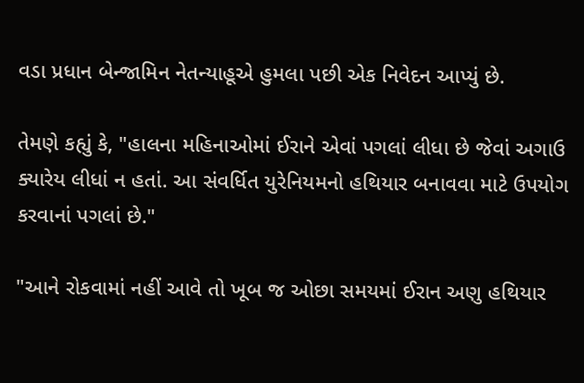વડા પ્રધાન બેન્જામિન નેતન્યાહૂએ હુમલા પછી એક નિવેદન આપ્યું છે.

તેમણે કહ્યું કે, "હાલના મહિનાઓમાં ઈરાને એવાં પગલાં લીધા છે જેવાં અગાઉ ક્યારેય લીધાં ન હતાં. આ સંવર્ધિત યુરેનિયમનો હથિયાર બનાવવા માટે ઉપયોગ કરવાનાં પગલાં છે."

"આને રોકવામાં નહીં આવે તો ખૂબ જ ઓછા સમયમાં ઈરાન અણુ હથિયાર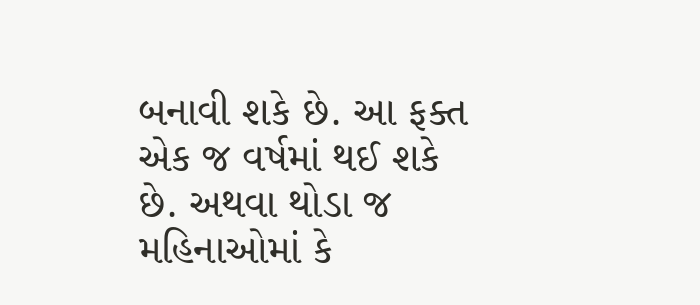બનાવી શકે છે. આ ફક્ત એક જ વર્ષમાં થઈ શકે છે. અથવા થોડા જ મહિનાઓમાં કે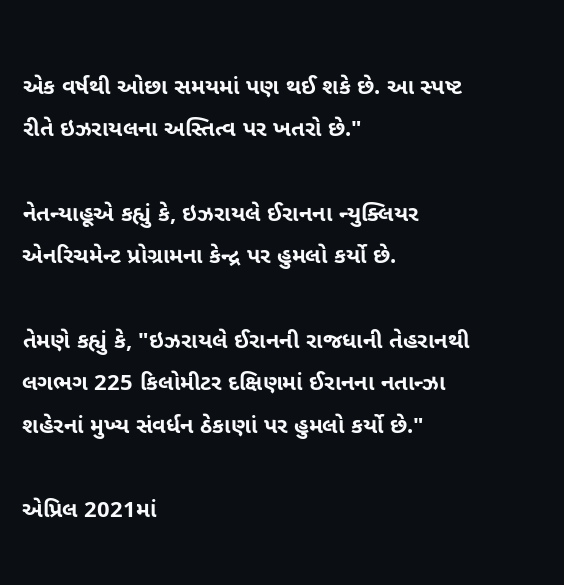એક વર્ષથી ઓછા સમયમાં પણ થઈ શકે છે. આ સ્પષ્ટ રીતે ઇઝરાયલના અસ્તિત્વ પર ખતરો છે."

નેતન્યાહૂએ કહ્યું કે, ઇઝરાયલે ઈરાનના ન્યુક્લિયર એનરિચમેન્ટ પ્રોગ્રામના કેન્દ્ર પર હુમલો કર્યો છે.

તેમણે કહ્યું કે, "ઇઝરાયલે ઈરાનની રાજધાની તેહરાનથી લગભગ 225 કિલોમીટર દક્ષિણમાં ઈરાનના નતાન્ઝા શહેરનાં મુખ્ય સંવર્ધન ઠેકાણાં પર હુમલો કર્યો છે."

એપ્રિલ 2021માં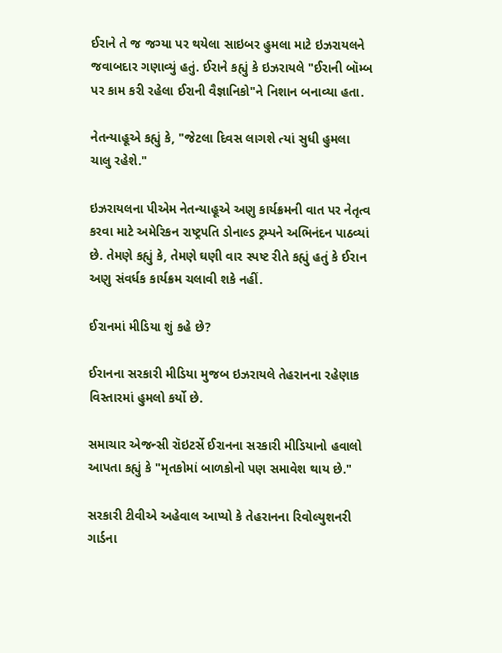ઈરાને તે જ જગ્યા પર થયેલા સાઇબર હુમલા માટે ઇઝરાયલને જવાબદાર ગણાવ્યું હતું. ઈરાને કહ્યું કે ઇઝરાયલે "ઈરાની બૉમ્બ પર કામ કરી રહેલા ઈરાની વૈજ્ઞાનિકો"ને નિશાન બનાવ્યા હતા.

નેતન્યાહૂએ કહ્યું કે, "જેટલા દિવસ લાગશે ત્યાં સુધી હુમલા ચાલુ રહેશે."

ઇઝરાયલના પીએમ નેતન્યાહૂએ અણુ કાર્યક્રમની વાત પર નેતૃત્વ કરવા માટે અમેરિકન રાષ્ટ્રપતિ ડોનાલ્ડ ટ્રમ્પને અભિનંદન પાઠવ્યાં છે. તેમણે કહ્યું કે, તેમણે ઘણી વાર સ્પષ્ટ રીતે કહ્યું હતું કે ઈરાન અણુ સંવર્ધક કાર્યક્રમ ચલાવી શકે નહીં.

ઈરાનમાં મીડિયા શું કહે છે?

ઈરાનના સરકારી મીડિયા મુજબ ઇઝરાયલે તેહરાનના રહેણાક વિસ્તારમાં હુમલો કર્યો છે.

સમાચાર એજન્સી રૉઇટર્સે ઈરાનના સરકારી મીડિયાનો હવાલો આપતા કહ્યું કે "મૃતકોમાં બાળકોનો પણ સમાવેશ થાય છે."

સરકારી ટીવીએ અહેવાલ આપ્યો કે તેહરાનના રિવોલ્યુશનરી ગાર્ડના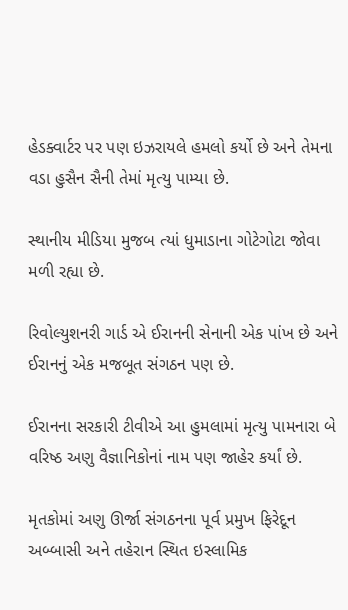હેડક્વાર્ટર પર પણ ઇઝરાયલે હમલો કર્યો છે અને તેમના વડા હુસૈન સૈની તેમાં મૃત્યુ પામ્યા છે.

સ્થાનીય મીડિયા મુજબ ત્યાં ધુમાડાના ગોટેગોટા જોવા મળી રહ્યા છે.

રિવોલ્યુશનરી ગાર્ડ એ ઈરાનની સેનાની એક પાંખ છે અને ઈરાનનું એક મજબૂત સંગઠન પણ છે.

ઈરાનના સરકારી ટીવીએ આ હુમલામાં મૃત્યુ પામનારા બે વરિષ્ઠ અણુ વૈજ્ઞાનિકોનાં નામ પણ જાહેર કર્યાં છે.

મૃતકોમાં અણુ ઊર્જા સંગઠનના પૂર્વ પ્રમુખ ફિરેદૂન અબ્બાસી અને તહેરાન સ્થિત ઇસ્લામિક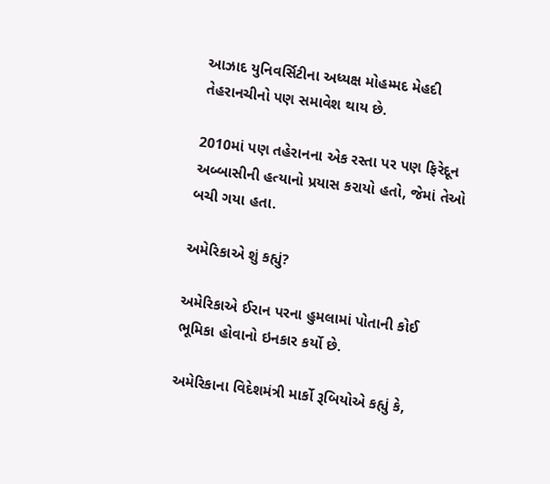આઝાદ યુનિવર્સિટીના અધ્યક્ષ મોહમ્મદ મેહદી તેહરાનચીનો પણ સમાવેશ થાય છે.

2010માં પણ તહેરાનના એક રસ્તા પર પણ ફિરેદૂન અબ્બાસીની હત્યાનો પ્રયાસ કરાયો હતો, જેમાં તેઓ બચી ગયા હતા.

અમેરિકાએ શું કહ્યું?

અમેરિકાએ ઈરાન પરના હુમલામાં પોતાની કોઈ ભૂમિકા હોવાનો ઇનકાર કર્યો છે.

અમેરિકાના વિદેશમંત્રી માર્કો રૂબિયોએ કહ્યું કે,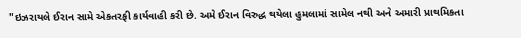"ઇઝરાયલે ઈરાન સામે એકતરફી કાર્યવાહી કરી છે. અમે ઈરાન વિરુદ્ધ થયેલા હુમલામાં સામેલ નથી અને અમારી પ્રાથમિકતા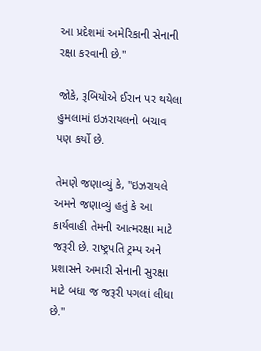આ પ્રદેશમાં અમેરિકાની સેનાની રક્ષા કરવાની છે."

જોકે, રૂબિયોએ ઈરાન પર થયેલા હુમલામાં ઇઝરાયલનો બચાવ પણ કર્યો છે.

તેમણે જણાવ્યું કે, "ઇઝરાયલે અમને જણાવ્યું હતું કે આ કાર્યવાહી તેમની આત્મરક્ષા માટે જરૂરી છે. રાષ્ટ્રપતિ ટ્રમ્પ અને પ્રશાસને અમારી સેનાની સુરક્ષા માટે બધા જ જરૂરી પગલાં લીધા છે."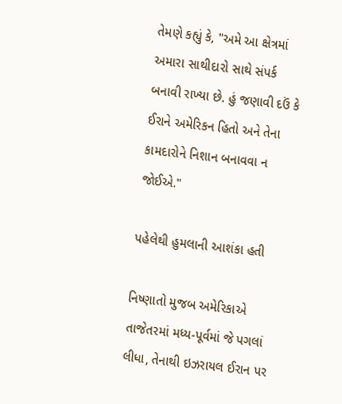તેમણે કહ્યું કે, "અમે આ ક્ષેત્રમાં અમારા સાથીદારો સાથે સંપર્ક બનાવી રાખ્યા છે. હું જણાવી દઉં કે ઈરાને અમેરિકન હિતો અને તેના કામદારોને નિશાન બનાવવા ન જોઈએ."

પહેલેથી હુમલાની આશંકા હતી

નિષ્ણાતો મુજબ અમેરિકાએ તાજેતરમાં મધ્ય-પૂર્વમાં જે પગલાં લીધા, તેનાથી ઇઝરાયલ ઈરાન પર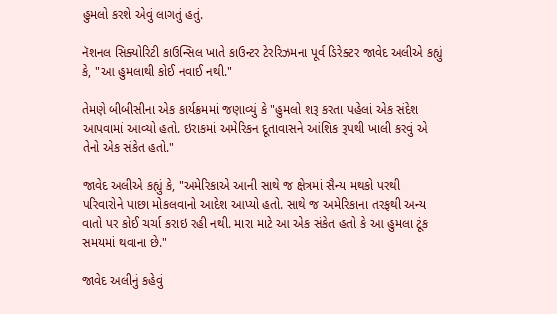હુમલો કરશે એવું લાગતું હતું.

નૅશનલ સિક્યોરિટી કાઉન્સિલ ખાતે કાઉન્ટર ટેરરિઝમના પૂર્વ ડિરેક્ટર જાવેદ અલીએ કહ્યું કે, "આ હુમલાથી કોઈ નવાઈ નથી."

તેમણે બીબીસીના એક કાર્યક્રમમાં જણાવ્યું કે "હુમલો શરૂ કરતા પહેલાં એક સંદેશ આપવામાં આવ્યો હતો. ઇરાકમાં અમેરિકન દૂતાવાસને આંશિક રૂપથી ખાલી કરવું એ તેનો એક સંકેત હતો."

જાવેદ અલીએ કહ્યું કે, "અમેરિકાએ આની સાથે જ ક્ષેત્રમાં સૈન્ય મથકો પરથી પરિવારોને પાછા મોકલવાનો આદેશ આપ્યો હતો. સાથે જ અમેરિકાના તરફથી અન્ય વાતો પર કોઈ ચર્ચા કરાઇ રહી નથી. મારા માટે આ એક સંકેત હતો કે આ હુમલા ટૂંક સમયમાં થવાના છે."

જાવેદ અલીનું કહેવું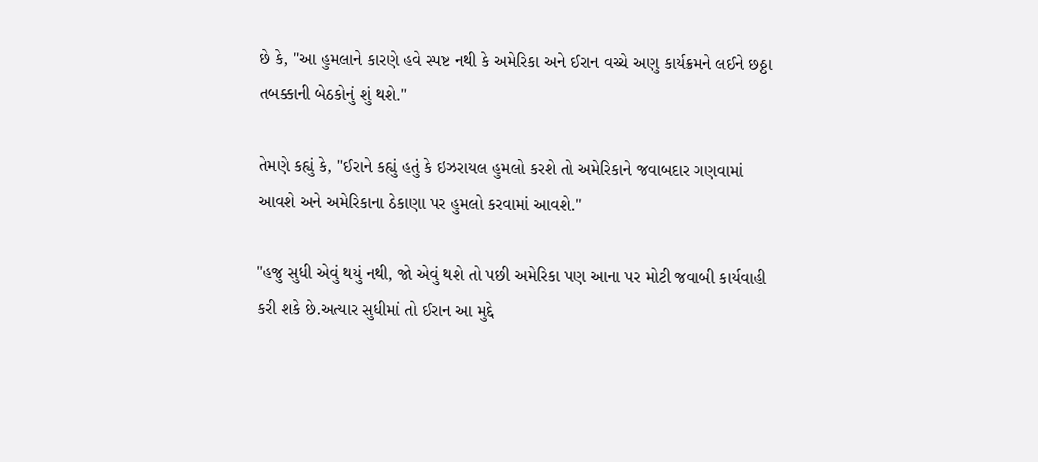છે કે, "આ હુમલાને કારણે હવે સ્પષ્ટ નથી કે અમેરિકા અને ઈરાન વચ્ચે અણુ કાર્યક્રમને લઈને છઠ્ઠા તબક્કાની બેઠકોનું શું થશે."

તેમણે કહ્યું કે, "ઈરાને કહ્યું હતું કે ઇઝરાયલ હુમલો કરશે તો અમેરિકાને જવાબદાર ગણવામાં આવશે અને અમેરિકાના ઠેકાણા પર હુમલો કરવામાં આવશે."

"હજુ સુધી એવું થયું નથી, જો એવું થશે તો પછી અમેરિકા પણ આના પર મોટી જવાબી કાર્યવાહી કરી શકે છે.અત્યાર સુધીમાં તો ઈરાન આ મુદ્દે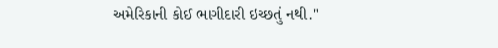અમેરિકાની કોઈ ભાગીદારી ઇચ્છતું નથી."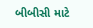બીબીસી માટે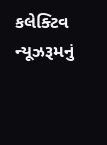કલેક્ટિવ ન્યૂઝરૂમનું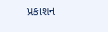પ્રકાશન